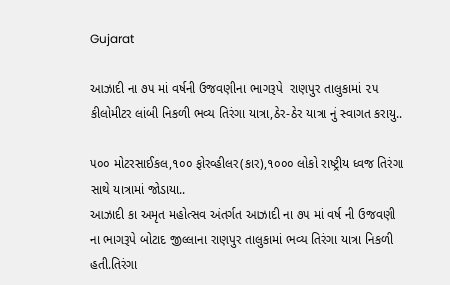Gujarat

આઝાદી ના ૭૫ માં વર્ષની ઉજવણીના ભાગરૂપે  રાણપુર તાલુકામાં ૨૫ કીલોમીટર લાંબી નિકળી ભવ્ય તિરંગા યાત્રા,ઠેર-ઠેર યાત્રા નું સ્વાગત કરાયુ..

૫૦૦ મોટરસાઈકલ,૧૦૦ ફોરવ્હીલર(કાર),૧૦૦૦ લોકો રાષ્ટ્રીય ધ્વજ તિરંગા સાથે યાત્રામાં જોડાયા..
આઝાદી કા અમૃત મહોત્સવ અંતર્ગત આઝાદી ના ૭૫ માં વર્ષ ની ઉજવણી ના ભાગરૂપે બોટાદ જીલ્લાના રાણપુર તાલુકામાં ભવ્ય તિરંગા યાત્રા નિકળી હતી.તિરંગા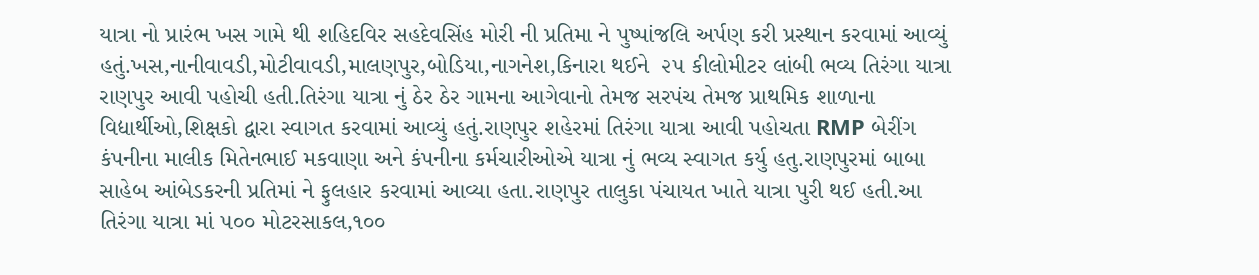યાત્રા નો પ્રારંભ ખસ ગામે થી શહિદવિર સહદેવસિંહ મોરી ની પ્રતિમા ને પુષ્પાંજલિ અર્પણ કરી પ્રસ્થાન કરવામાં આવ્યું હતું.ખસ,નાનીવાવડી,મોટીવાવડી,માલણપુર,બોડિયા,નાગનેશ,કિનારા થઈને  ૨૫ કીલોમીટર લાંબી ભવ્ય તિરંગા યાત્રા રાણપુર આવી પહોચી હતી.તિરંગા યાત્રા નું ઠેર ઠેર ગામના આગેવાનો તેમજ સરપંચ તેમજ પ્રાથમિક શાળાના વિદ્યાર્થીઓ,શિક્ષકો દ્વારા સ્વાગત કરવામાં આવ્યું હતું.રાણપુર શહેરમાં તિરંગા યાત્રા આવી પહોચતા RMP બેરીંગ કંપનીના માલીક મિતેનભાઈ મકવાણા અને કંપનીના કર્મચારીઓએ યાત્રા નું ભવ્ય સ્વાગત કર્યુ હતુ.રાણપુરમાં બાબા સાહેબ આંબેડકરની પ્રતિમાં ને ફુલહાર કરવામાં આવ્યા હતા.રાણપુર તાલુકા પંચાયત ખાતે યાત્રા પુરી થઈ હતી.આ તિરંગા યાત્રા માં ૫૦૦ મોટરસાકલ,૧૦૦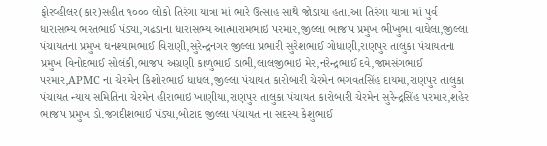ફોરવ્હીલર(કાર)સહીત ૧૦૦૦ લોકો તિરંગા યાત્રા માં ભારે ઉત્સાહ સાથે જોડાયા હતા.આ તિરંગા યાત્રા માં પુર્વ ધારાસભ્ય ભરતભાઈ પંડ્યા,ગઢડાના ધારાસભ્ય આત્મારામભાઇ પરમાર,જીલ્લા ભાજપ પ્રમુખ ભીખુભા વાઘેલા,જીલ્લા પંચાયતના પ્રમુખ ઘનશ્યામભાઈ વિરાણી,સુરેન્દ્રનગર જીલ્લા પ્રભારી સુરેશભાઈ ગોધાણી,રાણપુર તાલુકા પંચાયતના પ્રમુખ વિનોદભાઈ સોલંકી,ભાજપ અગ્રણી કાળુભાઈ ડાભી,લાલજીભાઇ મેર,નરેન્દ્રભાઈ દવે,જામસંગભાઈ પરમાર,APMC ના ચેરમેન કિશોરભાઈ ધાધલ,જીલ્લા પંચાયત કારોબારી ચેરમેન ભગવતસિંહ દાયમા,રાણપુર તાલુકા પંચાયત ન્યાય સમિતિના ચેરમેન હીરાભાઇ ખાણીયા,રાણપુર તાલુકા પંચાયત કારોબારી ચેરમેન સુરેન્દ્રસિંહ પરમાર,શહેર ભાજપ પ્રમુખ ડો.જગદીશભાઈ પંડ્યા,બોટાદ જીલ્લા પંચાયત ના સદસ્ય કેશુભાઈ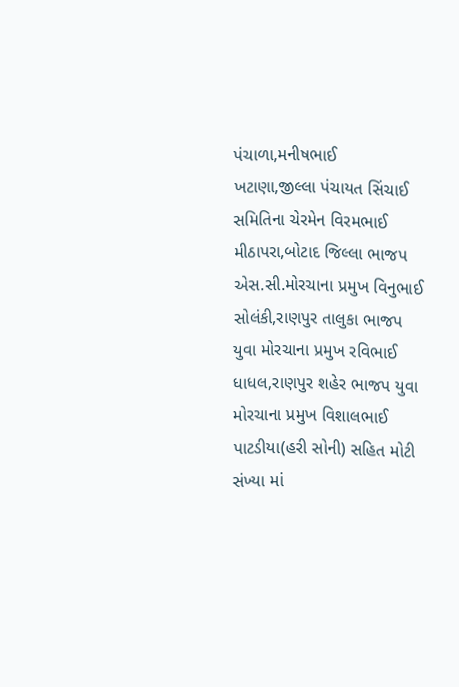પંચાળા,મનીષભાઈ ખટાણા,જીલ્લા પંચાયત સિંચાઈ સમિતિના ચેરમેન વિરમભાઈ મીઠાપરા,બોટાદ જિલ્લા ભાજપ એસ.સી.મોરચાના પ્રમુખ વિનુભાઈ સોલંકી,રાણપુર તાલુકા ભાજપ યુવા મોરચાના પ્રમુખ રવિભાઈ ધાધલ,રાણપુર શહેર ભાજપ યુવા મોરચાના પ્રમુખ વિશાલભાઈ પાટડીયા(હરી સોની) સહિત મોટી સંખ્યા માં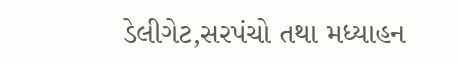ડેલીગેટ,સરપંચો તથા મધ્યાહન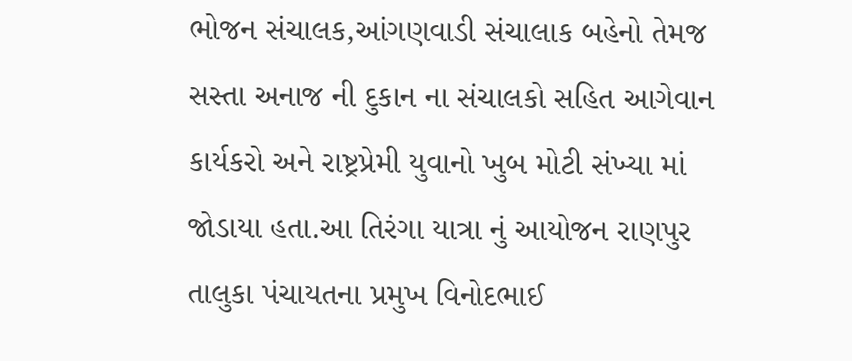ભોજન સંચાલક,આંગણવાડી સંચાલાક બહેનો તેમજ સસ્તા અનાજ ની દુકાન ના સંચાલકો સહિત આગેવાન કાર્યકરો અને રાષ્ટ્રપ્રેમી યુવાનો ખુબ મોટી સંખ્યા માં જોડાયા હતા.આ તિરંગા યાત્રા નું આયોજન રાણપુર તાલુકા પંચાયતના પ્રમુખ વિનોદભાઈ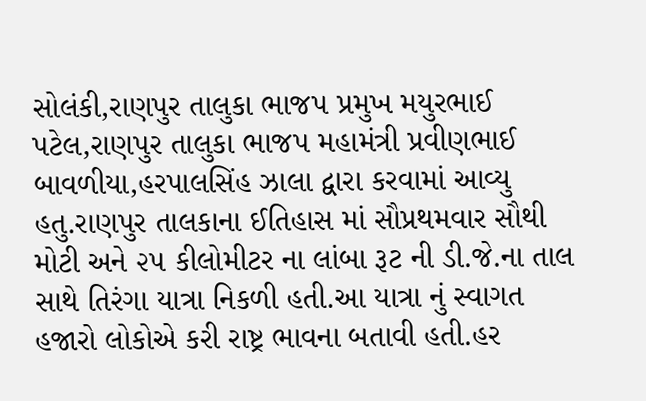સોલંકી,રાણપુર તાલુકા ભાજપ પ્રમુખ મયુરભાઈ પટેલ,રાણપુર તાલુકા ભાજપ મહામંત્રી પ્રવીણભાઈ બાવળીયા,હરપાલસિંહ ઝાલા દ્વારા કરવામાં આવ્યુ હતુ.રાણપુર તાલકાના ઈતિહાસ માં સૌપ્રથમવાર સૌથી મોટી અને ૨૫ કીલોમીટર ના લાંબા રૂટ ની ડી.જે.ના તાલ સાથે તિરંગા યાત્રા નિકળી હતી.આ યાત્રા નું સ્વાગત હજારો લોકોએ કરી રાષ્ટ્ર ભાવના બતાવી હતી.હર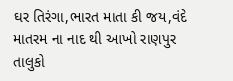ઘર તિરંગા,ભારત માતા કી જય,વંદે માતરમ ના નાદ થી આખો રાણપુર તાલુકો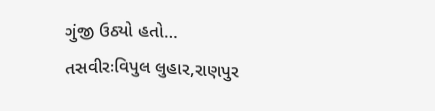ગુંજી ઉઠ્યો હતો…
તસવીરઃવિપુલ લુહાર,રાણપુર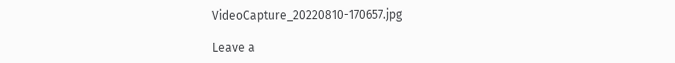VideoCapture_20220810-170657.jpg

Leave a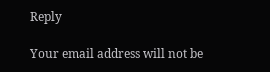Reply

Your email address will not be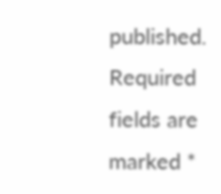published. Required fields are marked *